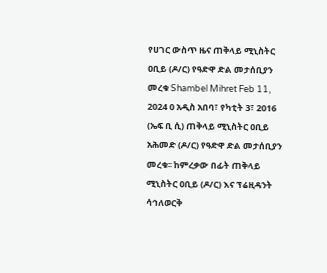የሀገር ውስጥ ዜና ጠቅላይ ሚኒስትር ዐቢይ (ዶ/ር) የዓድዋ ድል መታሰቢያን መረቁ Shambel Mihret Feb 11, 2024 0 አዲስ አበባ፣ የካቲት 3፣ 2016 (ኤፍ ቢ ሲ) ጠቅላይ ሚኒስትር ዐቢይ አሕመድ (ዶ/ር) የዓድዋ ድል መታሰቢያን መረቁ፡፡ ከምረቃው በፊት ጠቅላይ ሚኒስትር ዐቢይ (ዶ/ር) እና ፕሬዚዳንት ሳኅለወርቅ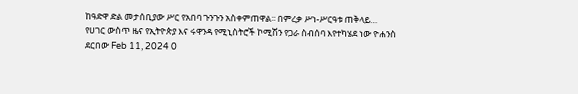ከዓድዋ ድል መታሰቢያው ሥር የአበባ ጉንጉን አስቀምጠዋል፡፡ በምረቃ ሥነ-ሥርዓቱ ጠቅላይ…
የሀገር ውስጥ ዜና የኢትዮጵያ እና ሩዋንዳ የሚኒስትሮች ኮሚሽን የጋራ ስብሰባ እየተካሄደ ነው ዮሐንስ ደርበው Feb 11, 2024 0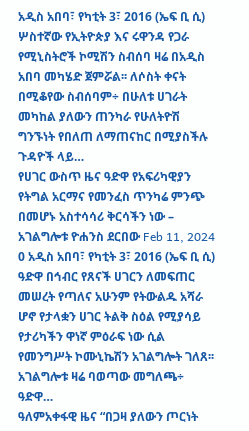አዲስ አበባ፣ የካቲት 3፣ 2016 (ኤፍ ቢ ሲ) ሦስተኛው የኢትዮጵያ እና ሩዋንዳ የጋራ የሚኒስትሮች ኮሚሽን ስብሰባ ዛሬ በአዲስ አበባ መካሄድ ጀምሯል፡፡ ለሶስት ቀናት በሚቆየው ስብሰባም÷ በሁለቱ ሀገራት መካከል ያለውን ጠንካራ የሁለትዮሽ ግንኙነት የበለጠ ለማጠናከር በሚያስችሉ ጉዳዮች ላይ…
የሀገር ውስጥ ዜና ዓድዋ የአፍሪካዊያን የትግል አርማና የመንፈስ ጥንካሬ ምንጭ በመሆኑ አስተሳሳሪ ቅርሳችን ነው – አገልግሎቱ ዮሐንስ ደርበው Feb 11, 2024 0 አዲስ አበባ፣ የካቲት 3፣ 2016 (ኤፍ ቢ ሲ) ዓድዋ በኅብር የጸናች ሀገርን ለመፍጠር መሠረት የጣለና አሁንም የትውልዱ አሻራ ሆኖ የታላቋን ሀገር ትልቅ ስዕል የሚያሳይ የታሪካችን ዋነኛ ምዕራፍ ነው ሲል የመንግሥት ኮሙኒኬሽን አገልግሎት ገለጸ፡፡ አገልግሎቱ ዛሬ ባወጣው መግለጫ÷ ዓድዋ…
ዓለምአቀፋዊ ዜና “በጋዛ ያለውን ጦርነት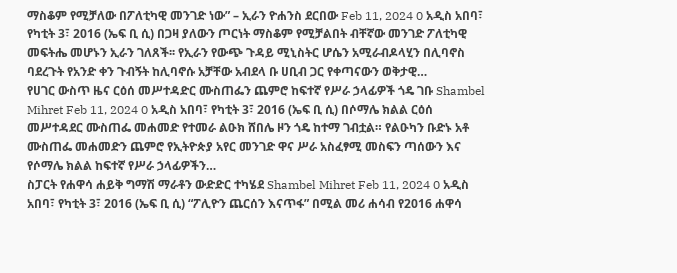ማስቆም የሚቻለው በፖለቲካዊ መንገድ ነው” – ኢራን ዮሐንስ ደርበው Feb 11, 2024 0 አዲስ አበባ፣ የካቲት 3፣ 2016 (ኤፍ ቢ ሲ) በጋዛ ያለውን ጦርነት ማስቆም የሚቻልበት ብቸኛው መንገድ ፖለቲካዊ መፍትሔ መሆኑን ኢራን ገለጸች፡፡ የኢራን የውጭ ጉዳይ ሚኒስትር ሆሴን አሚራብዶላሂን በሊባኖስ ባደረጉት የአንድ ቀን ጉብኝት ከሊባኖሱ አቻቸው አብደላ ቡ ሀቢብ ጋር የቀጣናውን ወቅታዊ…
የሀገር ውስጥ ዜና ርዕሰ መሥተዳድር ሙስጠፌን ጨምሮ ከፍተኛ የሥራ ኃላፊዎች ጎዴ ገቡ Shambel Mihret Feb 11, 2024 0 አዲስ አበባ፣ የካቲት 3፣ 2016 (ኤፍ ቢ ሲ) በሶማሌ ክልል ርዕሰ መሥተዳደር ሙስጠፌ መሐመድ የተመራ ልዑክ ሸበሌ ዞን ጎዴ ከተማ ገብቷል። የልዑካን ቡድኑ አቶ ሙስጠፌ መሐመድን ጨምሮ የኢትዮጵያ አየር መንገድ ዋና ሥራ አስፈፃሚ መስፍን ጣሰውን እና የሶማሌ ክልል ከፍተኛ የሥራ ኃላፊዎችን…
ስፓርት የሐዋሳ ሐይቅ ግማሽ ማራቶን ውድድር ተካሄደ Shambel Mihret Feb 11, 2024 0 አዲስ አበባ፣ የካቲት 3፣ 2016 (ኤፍ ቢ ሲ) “ፖሊዮን ጨርሰን እናጥፋ” በሚል መሪ ሐሳብ የ2016 ሐዋሳ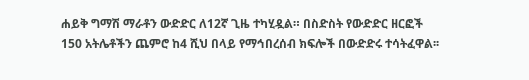ሐይቅ ግማሽ ማራቶን ውድድር ለ12ኛ ጊዜ ተካሂዷል። በስድስት የውድድር ዘርፎች 150 አትሌቶችን ጨምሮ ከ4 ሺህ በላይ የማኅበረሰብ ክፍሎች በውድድሩ ተሳትፈዋል፡፡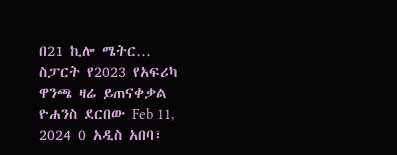በ21 ኪሎ ሜትር…
ስፓርት የ2023 የአፍሪካ ዋንጫ ዛሬ ይጠናቀቃል ዮሐንስ ደርበው Feb 11, 2024 0 አዲስ አበባ፣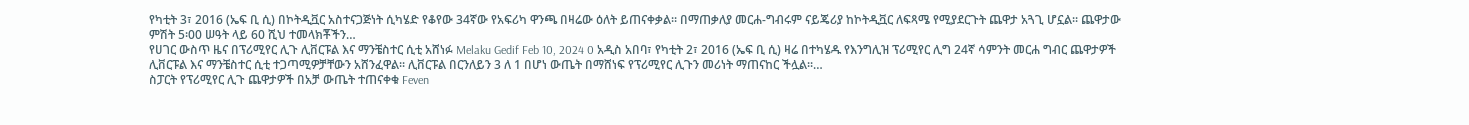የካቲት 3፣ 2016 (ኤፍ ቢ ሲ) በኮትዲቯር አስተናጋጅነት ሲካሄድ የቆየው 34ኛው የአፍሪካ ዋንጫ በዛሬው ዕለት ይጠናቀቃል፡፡ በማጠቃለያ መርሐ-ግብሩም ናይጄሪያ ከኮትዲቯር ለፍጻሜ የሚያደርጉት ጨዋታ አጓጊ ሆኗል፡፡ ጨዋታው ምሽት 5፡00 ሠዓት ላይ 60 ሺህ ተመላክቾችን…
የሀገር ውስጥ ዜና በፕሪሚየር ሊጉ ሊቨርፑል እና ማንቼስተር ሲቲ አሸነፉ Melaku Gedif Feb 10, 2024 0 አዲስ አበባ፣ የካቲት 2፣ 2016 (ኤፍ ቢ ሲ) ዛሬ በተካሄዱ የእንግሊዝ ፕሪሚየር ሊግ 24ኛ ሳምንት መርሐ ግብር ጨዋታዎች ሊቨርፑል እና ማንቼስተር ሲቲ ተጋጣሚዎቻቸውን አሸንፈዋል፡፡ ሊቨርፑል በርንለይን 3 ለ 1 በሆነ ውጤት በማሸነፍ የፕሪሚየር ሊጉን መሪነት ማጠናከር ችሏል፡፡…
ስፓርት የፕሪሚየር ሊጉ ጨዋታዎች በአቻ ውጤት ተጠናቀቁ Feven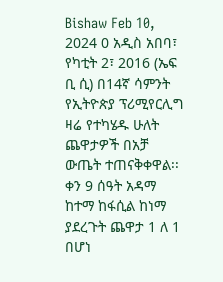Bishaw Feb 10, 2024 0 አዲስ አበባ፣ የካቲት 2፣ 2016 (ኤፍ ቢ ሲ) በ14ኛ ሳምንት የኢትዮጵያ ፕሪሚየርሊግ ዛሬ የተካሄዱ ሁለት ጨዋታዎች በአቻ ውጤት ተጠናቅቀዋል፡፡ ቀን 9 ሰዓት አዳማ ከተማ ከፋሲል ከነማ ያደረጉት ጨዋታ 1 ለ 1 በሆነ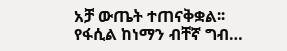አቻ ውጤት ተጠናቅቋል፡፡ የፋሲል ከነማን ብቸኛ ግብ…